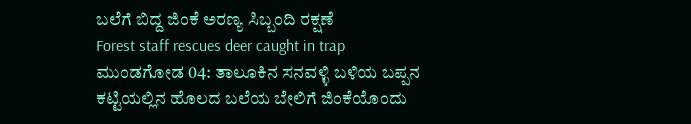ಬಲೆಗೆ ಬಿದ್ದ ಜಿಂಕೆ ಅರಣ್ಯ ಸಿಬ್ಬಂದಿ ರಕ್ಷಣೆ
Forest staff rescues deer caught in trap
ಮುಂಡಗೋಡ 04: ತಾಲೂಕಿನ ಸನವಳ್ಳಿ ಬಳಿಯ ಬಪ್ಪನ ಕಟ್ಟಿಯಲ್ಲಿನ ಹೊಲದ ಬಲೆಯ ಬೇಲಿಗೆ ಜಿಂಕೆಯೊಂದು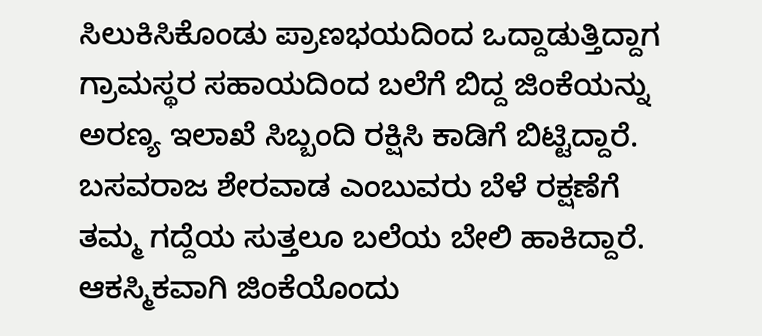ಸಿಲುಕಿಸಿಕೊಂಡು ಪ್ರಾಣಭಯದಿಂದ ಒದ್ದಾಡುತ್ತಿದ್ದಾಗ ಗ್ರಾಮಸ್ಥರ ಸಹಾಯದಿಂದ ಬಲೆಗೆ ಬಿದ್ದ ಜಿಂಕೆಯನ್ನು ಅರಣ್ಯ ಇಲಾಖೆ ಸಿಬ್ಬಂದಿ ರಕ್ಷಿಸಿ ಕಾಡಿಗೆ ಬಿಟ್ಟಿದ್ದಾರೆ.
ಬಸವರಾಜ ಶೇರವಾಡ ಎಂಬುವರು ಬೆಳೆ ರಕ್ಷಣೆಗೆ ತಮ್ಮ ಗದ್ದೆಯ ಸುತ್ತಲೂ ಬಲೆಯ ಬೇಲಿ ಹಾಕಿದ್ದಾರೆ. ಆಕಸ್ಮಿಕವಾಗಿ ಜಿಂಕೆಯೊಂದು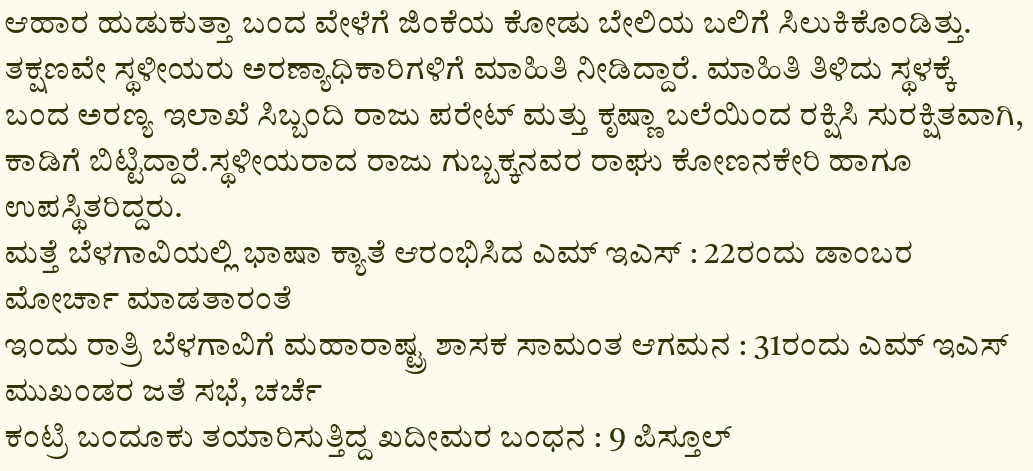ಆಹಾರ ಹುಡುಕುತ್ತಾ ಬಂದ ವೇಳೆಗೆ ಜಿಂಕೆಯ ಕೋಡು ಬೇಲಿಯ ಬಲಿಗೆ ಸಿಲುಕಿಕೊಂಡಿತ್ತು. ತಕ್ಷಣವೇ ಸ್ಥಳೀಯರು ಅರಣ್ಯಾಧಿಕಾರಿಗಳಿಗೆ ಮಾಹಿತಿ ನೀಡಿದ್ದಾರೆ. ಮಾಹಿತಿ ತಿಳಿದು ಸ್ಥಳಕ್ಕೆ ಬಂದ ಅರಣ್ಯ ಇಲಾಖೆ ಸಿಬ್ಬಂದಿ ರಾಜು ಪರೇಟ್ ಮತ್ತು ಕೃಷ್ಣಾ ಬಲೆಯಿಂದ ರಕ್ಷಿಸಿ ಸುರಕ್ಷಿತವಾಗಿ, ಕಾಡಿಗೆ ಬಿಟ್ಟಿದ್ದಾರೆ.ಸ್ಥಳೀಯರಾದ ರಾಜು ಗುಬ್ಬಕ್ಕನವರ ರಾಘು ಕೋಣನಕೇರಿ ಹಾಗೂ ಉಪಸ್ಥಿತರಿದ್ದರು.
ಮತ್ತೆ ಬೆಳಗಾವಿಯಲ್ಲಿ ಭಾಷಾ ಕ್ಯಾತೆ ಆರಂಭಿಸಿದ ಎಮ್ ಇಎಸ್ : 22ರಂದು ಡಾಂಬರ ಮೋರ್ಚಾ ಮಾಡತಾರಂತೆ
ಇಂದು ರಾತ್ರಿ ಬೆಳಗಾವಿಗೆ ಮಹಾರಾಷ್ಟ್ರ ಶಾಸಕ ಸಾಮಂತ ಆಗಮನ : 31ರಂದು ಎಮ್ ಇಎಸ್ ಮುಖಂಡರ ಜತೆ ಸಭೆ, ಚರ್ಚೆ
ಕಂಟ್ರಿ ಬಂದೂಕು ತಯಾರಿಸುತ್ತಿದ್ದ ಖದೀಮರ ಬಂಧನ : 9 ಪಿಸ್ತೂಲ್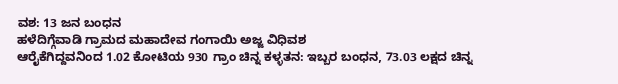ವಶ: 13 ಜನ ಬಂಧನ
ಹಳೆದಿಗ್ಗೆವಾಡಿ ಗ್ರಾಮದ ಮಹಾದೇವ ಗಂಗಾಯಿ ಅಜ್ಜ ವಿಧಿವಶ
ಆರೈಕೆಗಿದ್ದವನಿಂದ 1.02 ಕೋಟಿಯ 930 ಗ್ರಾಂ ಚಿನ್ನ ಕಳ್ಳತನ: ಇಬ್ಬರ ಬಂಧನ, 73.03 ಲಕ್ಷದ ಚಿನ್ನ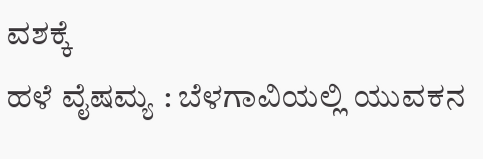ವಶಕ್ಕೆ
ಹಳೆ ವೈಷಮ್ಯ : ಬೆಳಗಾವಿಯಲ್ಲಿ ಯುವಕನ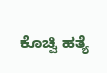ಕೊಚ್ವಿ ಹತ್ಯೆ